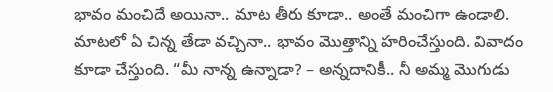భావం మంచిదే అయినా.. మాట తీరు కూడా.. అంతే మంచిగా ఉండాలి. మాటలో ఏ చిన్న తేడా వచ్చినా.. భావం మొత్తాన్ని హరించేస్తుంది. వివాదం కూడా చేస్తుంది. “మీ నాన్న ఉన్నాడా? – అన్నదానికీ.. నీ అమ్మ మొగుడు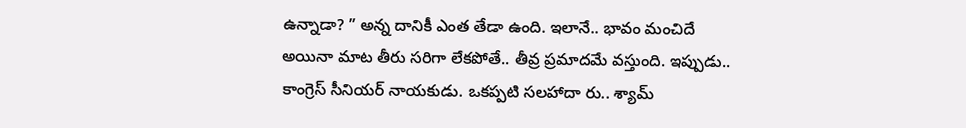ఉన్నాడా? ” అన్న దానికీ ఎంత తేడా ఉంది. ఇలానే.. భావం మంచిదే అయినా మాట తీరు సరిగా లేకపోతే.. తీవ్ర ప్రమాదమే వస్తుంది. ఇప్పుడు.. కాంగ్రెస్ సీనియర్ నాయకుడు. ఒకప్పటి సలహాదా రు.. శ్యామ్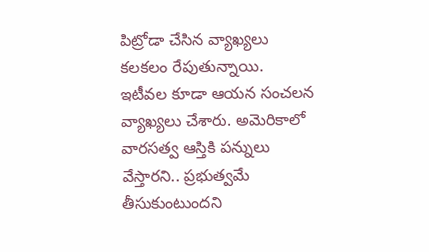పిట్రోడా చేసిన వ్యాఖ్యలు కలకలం రేపుతున్నాయి.
ఇటీవల కూడా ఆయన సంచలన వ్యాఖ్యలు చేశారు. అమెరికాలో వారసత్వ ఆస్తికి పన్నులు వేస్తారని.. ప్రభుత్వమే తీసుకుంటుందని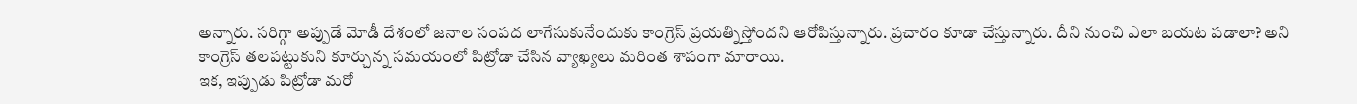అన్నారు. సరిగ్గా అప్పుడే మోడీ దేశంలో జనాల సంపద లాగేసుకునేందుకు కాంగ్రెస్ ప్రయత్నిస్తోందని ఆరోపిస్తున్నారు. ప్రచారం కూడా చేస్తున్నారు. దీని నుంచి ఎలా బయట పడాలా? అని కాంగ్రెస్ తలపట్టుకుని కూర్చున్న సమయంలో పిట్రోడా చేసిన వ్యాఖ్యలు మరింత శాపంగా మారాయి.
ఇక, ఇప్పుడు పిట్రోడా మరో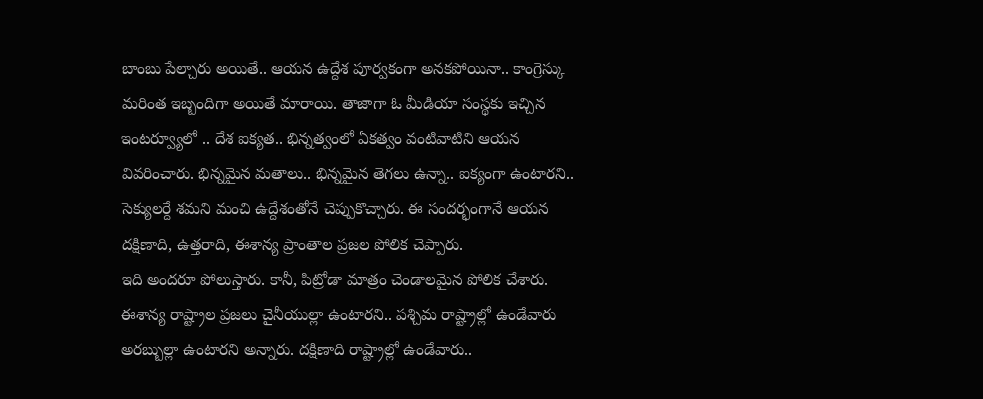బాంబు పేల్చారు అయితే.. ఆయన ఉద్దేశ పూర్వకంగా అనకపోయినా.. కాంగ్రెస్కు మరింత ఇబ్బందిగా అయితే మారాయి. తాజాగా ఓ మీడియా సంస్థకు ఇచ్చిన ఇంటర్వ్యూలో .. దేశ ఐక్యత.. భిన్నత్వంలో ఏకత్వం వంటివాటిని ఆయన వివరించారు. భిన్నమైన మతాలు.. భిన్నమైన తెగలు ఉన్నా.. ఐక్యంగా ఉంటారని.. సెక్యులర్దే శమని మంచి ఉద్దేశంతోనే చెప్పుకొచ్చారు. ఈ సందర్భంగానే ఆయన దక్షిణాది, ఉత్తరాది, ఈశాన్య ప్రాంతాల ప్రజల పోలిక చెప్పారు.
ఇది అందరూ పోలుస్తారు. కానీ, పిట్రోడా మాత్రం చెండాలమైన పోలిక చేశారు. ఈశాన్య రాష్ట్రాల ప్రజలు చైనీయుల్లా ఉంటారని.. పశ్చిమ రాష్ట్రాల్లో ఉండేవారు అరబ్బుల్లా ఉంటారని అన్నారు. దక్షిణాది రాష్ట్రాల్లో ఉండేవారు..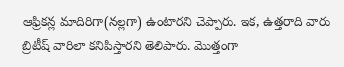ఆఫ్రికన్ల మాదిరిగా(నల్లగా) ఉంటారని చెప్పారు. ఇక, ఉత్తరాది వారు బ్రిటీష్ వారిలా కనిపిస్తారని తెలిపారు. మొత్తంగా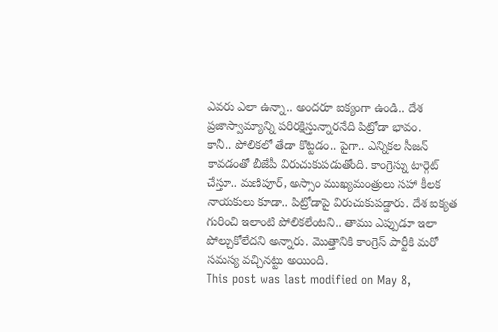ఎవరు ఎలా ఉన్నా.. అందరూ ఐక్యంగా ఉండి.. దేశ ప్రజాస్వామ్యాన్ని పరిరక్షిస్తున్నారనేది పిట్రోడా భావం.
కానీ.. పోలికలో తేడా కొట్టడం.. పైగా.. ఎన్నికల సీజన్ కావడంతో బీజేపీ విరుచుకుపడుతోంది. కాంగ్రెస్ను టార్గెట్ చేస్తూ.. మణిపూర్, అస్సాం ముఖ్యమంత్రులు సహా కీలక నాయకులు కూడా.. పిట్రోడాపై విరుచుకుపడ్డారు. దేశ ఐక్యత గురించి ఇలాంటి పోలికలేంటని.. తాము ఎప్పుడూ ఇలా పోల్చుకోలేదని అన్నారు. మొత్తానికి కాంగ్రెస్ పార్టీకి మరో సమస్య వచ్చినట్టు అయింది.
This post was last modified on May 8,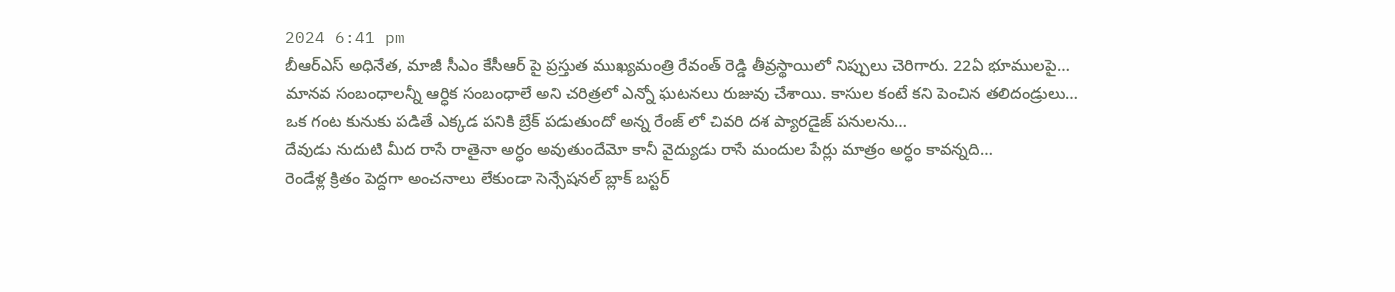2024 6:41 pm
బీఆర్ఎస్ అధినేత, మాజీ సీఎం కేసీఆర్ పై ప్రస్తుత ముఖ్యమంత్రి రేవంత్ రెడ్డి తీవ్రస్థాయిలో నిప్పులు చెరిగారు. 22ఏ భూములపై…
మానవ సంబంధాలన్నీ ఆర్ధిక సంబంధాలే అని చరిత్రలో ఎన్నో ఘటనలు రుజువు చేశాయి. కాసుల కంటే కని పెంచిన తలిదండ్రులు…
ఒక గంట కునుకు పడితే ఎక్కడ పనికి బ్రేక్ పడుతుందో అన్న రేంజ్ లో చివరి దశ ప్యారడైజ్ పనులను…
దేవుడు నుదుటి మీద రాసే రాతైనా అర్ధం అవుతుందేమో కానీ వైద్యుడు రాసే మందుల పేర్లు మాత్రం అర్ధం కావన్నది…
రెండేళ్ల క్రితం పెద్దగా అంచనాలు లేకుండా సెన్సేషనల్ బ్లాక్ బస్టర్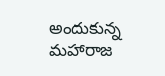అందుకున్న మహారాజ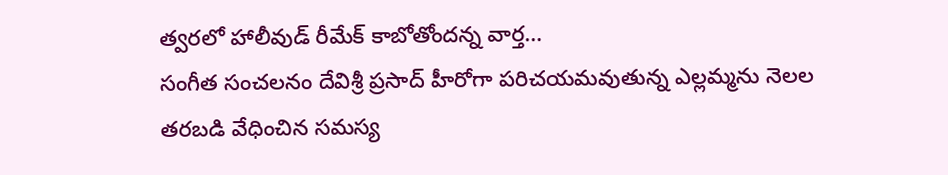త్వరలో హాలీవుడ్ రీమేక్ కాబోతోందన్న వార్త…
సంగీత సంచలనం దేవిశ్రీ ప్రసాద్ హీరోగా పరిచయమవుతున్న ఎల్లమ్మను నెలల తరబడి వేధించిన సమస్య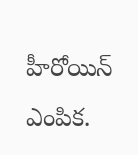హీరోయిన్ ఎంపిక.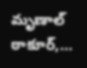మృణాల్ ఠాకూర్,…